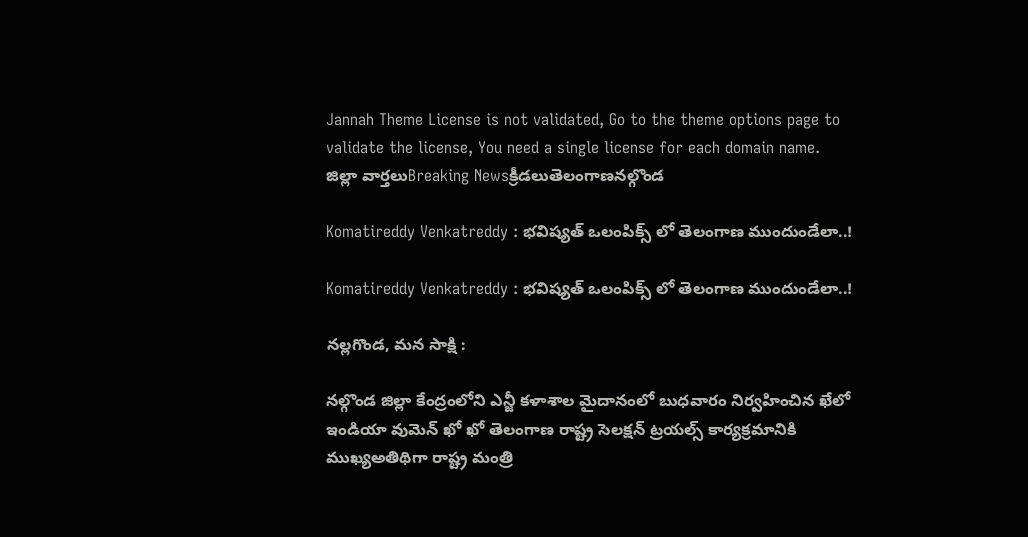Jannah Theme License is not validated, Go to the theme options page to validate the license, You need a single license for each domain name.
జిల్లా వార్తలుBreaking Newsక్రీడలుతెలంగాణనల్గొండ

Komatireddy Venkatreddy : భవిష్యత్ ఒలంపిక్స్ లో తెలంగాణ ముందుండేలా..!

Komatireddy Venkatreddy : భవిష్యత్ ఒలంపిక్స్ లో తెలంగాణ ముందుండేలా..!

నల్లగొండ, మన సాక్షి :

నల్గొండ జిల్లా కేంద్రంలోని ఎన్జీ కళాశాల మైదానంలో బుధవారం నిర్వహించిన ఖేలో ఇండియా వుమెన్ ఖో ఖో తెలంగాణ రాష్ట్ర సెలక్షన్ ట్రయల్స్ కార్యక్రమానికి ముఖ్యఅతిథిగా రాష్ట్ర మంత్రి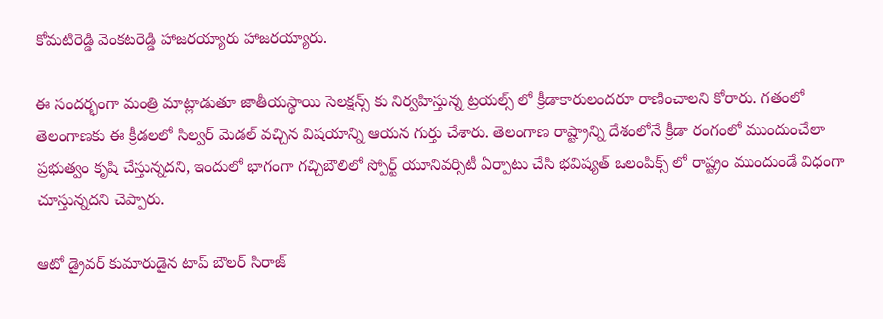కోమటిరెడ్డి వెంకటరెడ్డి హాజరయ్యారు హాజరయ్యారు.

ఈ సందర్భంగా మంత్రి మాట్లాడుతూ జాతీయస్థాయి సెలక్షన్స్ కు నిర్వహిస్తున్న ట్రయల్స్ లో క్రీడాకారులందరూ రాణించాలని కోరారు. గతంలో తెలంగాణకు ఈ క్రీడలలో సిల్వర్ మెడల్ వచ్చిన విషయాన్ని ఆయన గుర్తు చేశారు. తెలంగాణ రాష్ట్రాన్ని దేశంలోనే క్రీడా రంగంలో ముందుంచేలా ప్రభుత్వం కృషి చేస్తున్నదని, ఇందులో భాగంగా గచ్చిబౌలిలో స్పోర్ట్ యూనివర్సిటీ ఏర్పాటు చేసి భవిష్యత్ ఒలంపిక్స్ లో రాష్ట్రం ముందుండే విధంగా చూస్తున్నదని చెప్పారు.

ఆటో డ్రైవర్ కుమారుడైన టాప్ బౌలర్ సిరాజ్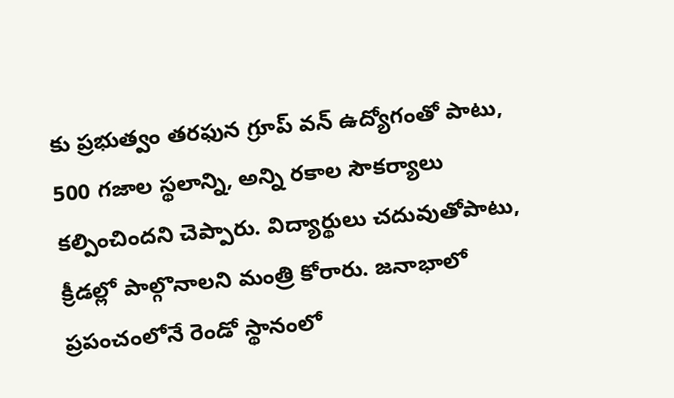కు ప్రభుత్వం తరఫున గ్రూప్ వన్ ఉద్యోగంతో పాటు, 500 గజాల స్థలాన్ని, అన్ని రకాల సౌకర్యాలు కల్పించిందని చెప్పారు. విద్యార్థులు చదువుతోపాటు, క్రీడల్లో పాల్గొనాలని మంత్రి కోరారు. జనాభాలో ప్రపంచంలోనే రెండో స్థానంలో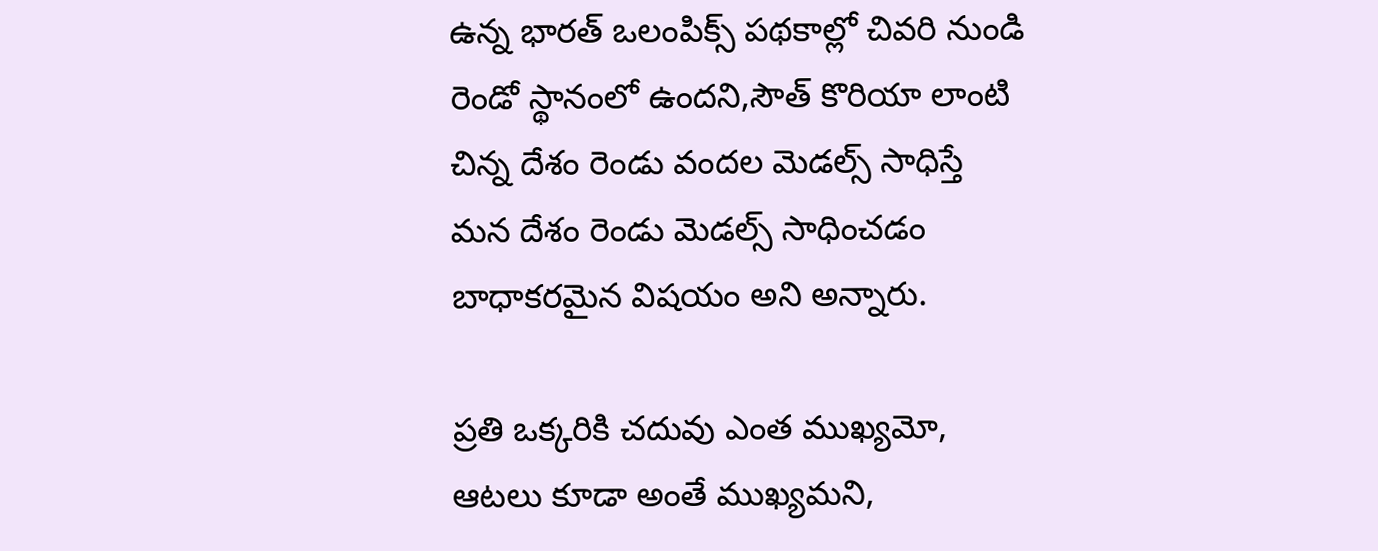ఉన్న భారత్ ఒలంపిక్స్ పథకాల్లో చివరి నుండి రెండో స్థానంలో ఉందని,సౌత్ కొరియా లాంటి చిన్న దేశం రెండు వందల మెడల్స్ సాధిస్తే మన దేశం రెండు మెడల్స్ సాధించడం బాధాకరమైన విషయం అని అన్నారు.

ప్రతి ఒక్కరికి చదువు ఎంత ముఖ్యమో, ఆటలు కూడా అంతే ముఖ్యమని,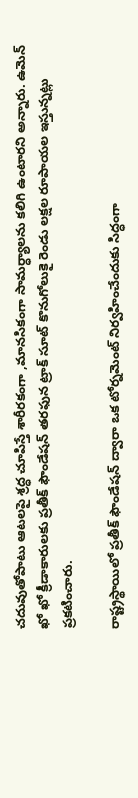చదువుతోపాటు ఆటలపై శ్రద్ధ చూపిస్తే శారీరకంగా ,మానసికంగా సామర్ధ్యాలను కలిగి ఉంటారని అన్నారు. ఉమెన్ ఖో ఖో క్రీడాకారులకు ప్రతీక్ ఫౌండేషన్ తరఫున ట్రాక్ సూట్ కొనుగోలుకై రెండు లక్షల రూపాయల ఇస్తున్నట్లు ప్రకటించారు.

రాష్ట్రస్థాయిలో ప్రతీక్ ఫౌండేషన్ ద్వారా ఒక టోర్నమెంట్ నిర్వహించేందుకు సిద్ధంగా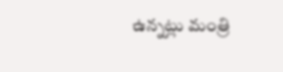ఉన్నట్లు మంత్రి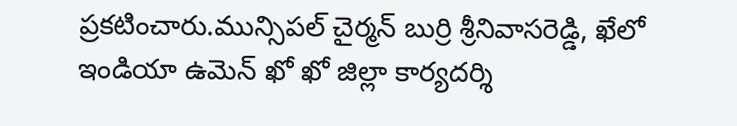ప్రకటించారు.మున్సిపల్ చైర్మన్ బుర్రి శ్రీనివాసరెడ్డి, ఖేలో ఇండియా ఉమెన్ ఖో ఖో జిల్లా కార్యదర్శి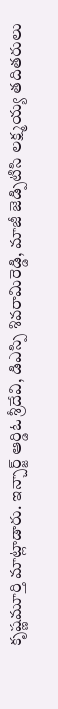కృష్ణమూర్తి మాట్లాడారు. ఇన్చార్జ్ ఆర్డిఓ శ్రీదేవి, డిఎస్పి శివరామిరెడ్డి, మాజీ జెడ్పిటిసి లక్ష్మయ్య తదితరులు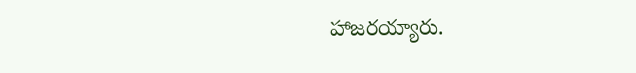హాజరయ్యారు.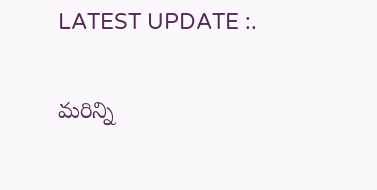LATEST UPDATE :.

మరిన్ని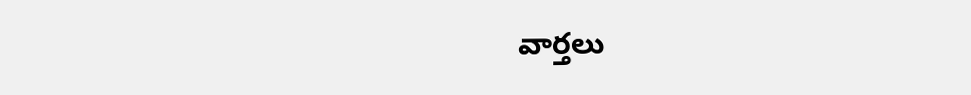వార్తలు